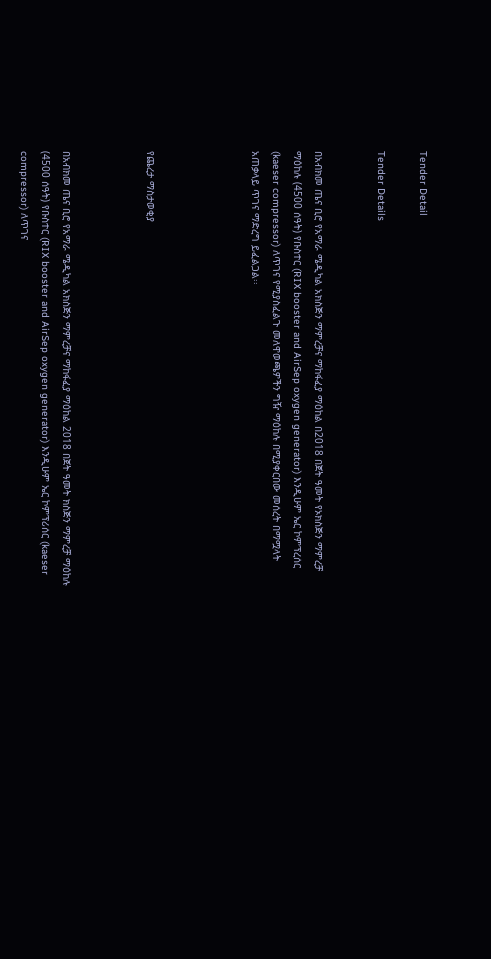Tender Detail

Tender Details


በአብክመ ጤና ቢሮ የአማራ ሜዲካል አክስጅን ማምረቻና ማከፋፈያ ማዕከል በ2018 በጀት ዓመት የኦክስጅን ማምረቻ ማዕከሉ (4500 ሰዓት) የቡስተር (RIX booster and AirSep oxygen generator) እንዲሁም ኤር ኮምፕረሰር (kaeser compressor) ለጥገና የሚያስፈልጉ መለዋወጫዎችን ግዥ ማዕከሉ በሚያቀርበው መሰረት በማሟላት አጠቃላይ ጥገና ማድረግ ይፈልጋል፡፡




የጨረታ ማስታወቂያ



በአብክመ ጤና ቢሮ የአማራ ሜዲካል አክስጅን ማምረቻና ማከፋፈያ ማዕከል 2018 በጀት ዓመት ክስጅን ማምረቻ ማዕከሉ (4500 ሰዓት) የቡስተር (RIX booster and AirSep oxygen generator) እንዲሁም ኤር ኮምፕሪሰር (kaeser compressor) ለጥገና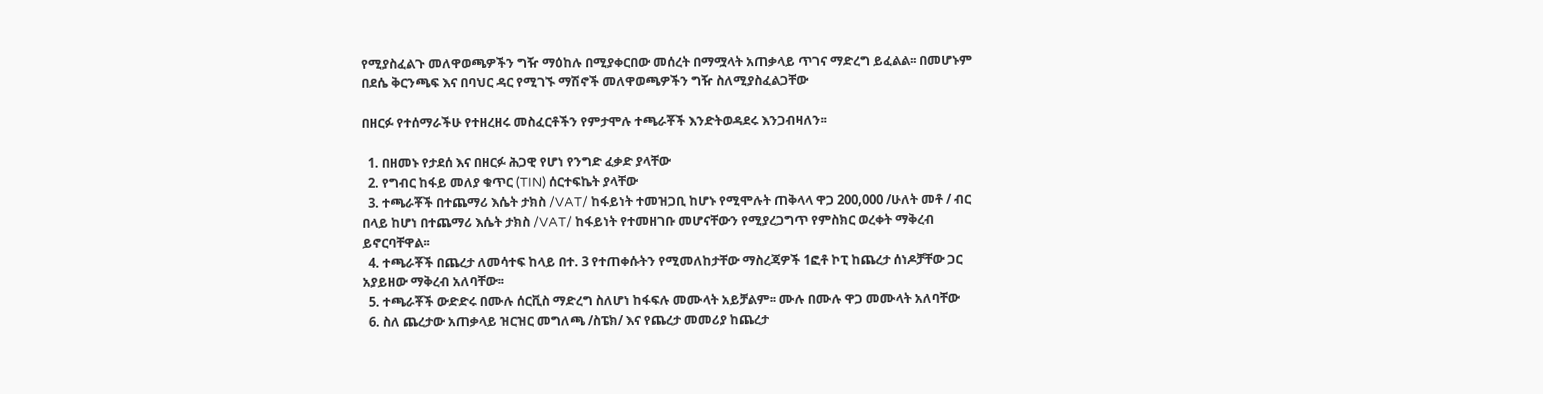የሚያስፈልጉ መለዋወጫዎችን ግዥ ማዕከሉ በሚያቀርበው መሰረት በማሟላት አጠቃላይ ጥገና ማድረግ ይፈልል፡፡ በመሆኑም በደሴ ቅርንጫፍ እና በባህር ዳር የሚገኙ ማሽኖች መለዋወጫዎችን ግዥ ስለሚያስፈልጋቸው

በዘርፉ የተሰማራችሁ የተዘረዘሩ መስፈርቶችን የምታሞሉ ተጫራቾች እንድትወዳደሩ እንጋብዛለን፡፡

  1. በዘመኑ የታደሰ እና በዘርፉ ሕጋዊ የሆነ የንግድ ፈቃድ ያላቸው
  2. የግብር ከፋይ መለያ ቁጥር (TIN) ሰርተፍኬት ያላቸው
  3. ተጫራቾች በተጨማሪ እሴት ታክስ /VAT/ ከፋይነት ተመዝጋቢ ከሆኑ የሚሞሉት ጠቅላላ ዋጋ 200,000 /ሁለት መቶ / ብር በላይ ከሆነ በተጨማሪ እሴት ታክስ /VAT/ ከፋይነት የተመዘገቡ መሆናቸውን የሚያረጋግጥ የምስክር ወረቀት ማቅረብ ይኖርባቸዋል፡፡
  4. ተጫራቾች በጨረታ ለመሳተፍ ከላይ በተ. 3 የተጠቀሱትን የሚመለከታቸው ማስረጃዎች 1ፎቶ ኮፒ ከጨረታ ሰነዶቻቸው ጋር አያይዘው ማቅረብ አለባቸው፡፡
  5. ተጫራቾች ውድድሩ በሙሉ ሰርቪስ ማድረግ ስለሆነ ከፋፍሉ መሙላት አይቻልም፡፡ ሙሉ በሙሉ ዋጋ መሙላት አለባቸው
  6. ስለ ጨረታው አጠቃላይ ዝርዝር መግለጫ /ስፔክ/ እና የጨረታ መመሪያ ከጨረታ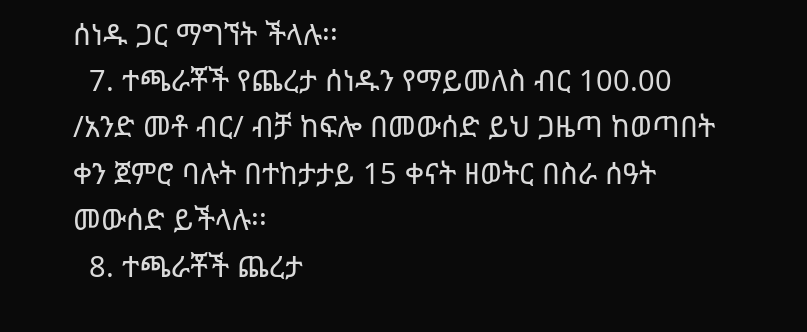ሰነዱ ጋር ማግኘት ችላሉ፡፡
  7. ተጫራቾች የጨረታ ሰነዱን የማይመለስ ብር 100.00 /አንድ መቶ ብር/ ብቻ ከፍሎ በመውሰድ ይህ ጋዜጣ ከወጣበት ቀን ጀምሮ ባሉት በተከታታይ 15 ቀናት ዘወትር በስራ ሰዓት መውሰድ ይችላሉ፡፡
  8. ተጫራቾች ጨረታ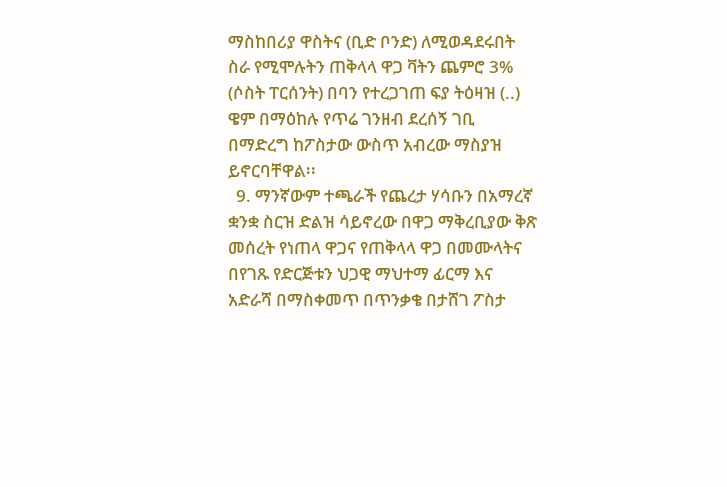ማስከበሪያ ዋስትና (ቢድ ቦንድ) ለሚወዳደሩበት ስራ የሚሞሉትን ጠቅላላ ዋጋ ቫትን ጨምሮ 3% (ሶስት ፐርሰንት) በባን የተረጋገጠ ፍያ ትዕዛዝ (..) ዌም በማዕከሉ የጥሬ ገንዘብ ደረሰኝ ገቢ በማድረግ ከፖስታው ውስጥ አብረው ማስያዝ ይኖርባቸዋል፡፡
  9. ማንኛውም ተጫራች የጨረታ ሃሳቡን በአማረኛ ቋንቋ ስርዝ ድልዝ ሳይኖረው በዋጋ ማቅረቢያው ቅጽ መሰረት የነጠላ ዋጋና የጠቅላላ ዋጋ በመሙላትና በየገጹ የድርጅቱን ህጋዊ ማህተማ ፊርማ እና አድራሻ በማስቀመጥ በጥንቃቄ በታሸገ ፖስታ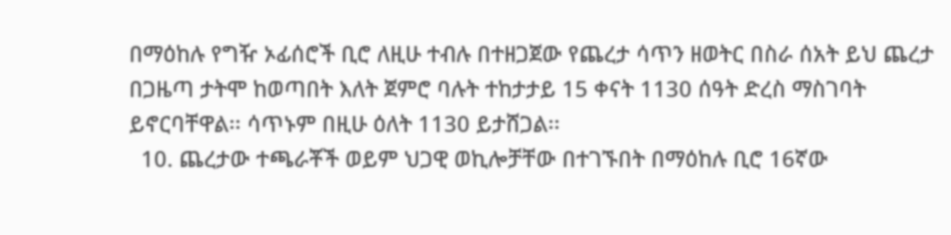በማዕከሉ የግዥ ኦፊሰሮች ቢሮ ለዚሁ ተብሉ በተዘጋጀው የጨረታ ሳጥን ዘወትር በስራ ሰአት ይህ ጨረታ በጋዜጣ ታትሞ ከወጣበት እለት ጀምሮ ባሉት ተከታታይ 15 ቀናት 1130 ሰዓት ድረስ ማስገባት ይኖርባቸዋል፡፡ ሳጥኑም በዚሁ ዕለት 1130 ይታሸጋል፡፡
  10. ጨረታው ተጫራቾች ወይም ህጋዊ ወኪሎቻቸው በተገኙበት በማዕከሉ ቢሮ 16ኛው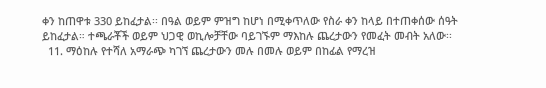ቀን ከጠዋቱ 330 ይከፈታል፡፡ በዓል ወይም ምዝግ ከሆነ በሚቀጥለው የስራ ቀን ከላይ በተጠቀሰው ሰዓት ይከፈታል። ተጫራቾች ወይም ህጋዊ ወኪሎቻቸው ባይገኙም ማእከሉ ጨረታውን የመፈት መብት አለው፡፡
  11. ማዕከሉ የተሻለ አማራጭ ካገኘ ጨረታውን መሉ በመሉ ወይም በከፊል የማረዝ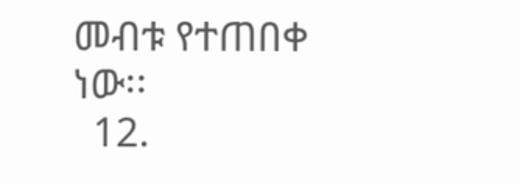መብቱ የተጠበቀ ነው፡፡
  12.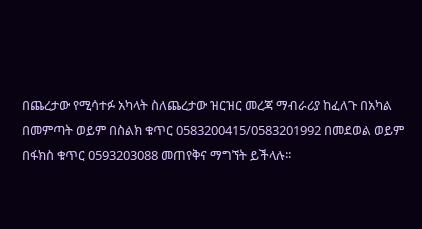በጨረታው የሚሳተፉ አካላት ስለጨረታው ዝርዝር መረጃ ማብራሪያ ከፈለጉ በአካል በመምጣት ወይም በስልክ ቁጥር 0583200415/0583201992 በመደወል ወይም በፋክስ ቁጥር 0593203088 መጠየቅና ማግኘት ይችላሉ፡፡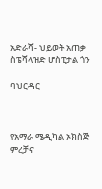አድራሻ- ህይወት አጠቃ ስፔሻላዝድ ሆስፒታል ጎን

ባህርዳር



የአማራ ሜዲካል ኦክስጅ ምረቻና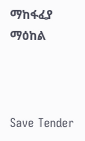ማከፋፈያ ማዕከል



Save Tender